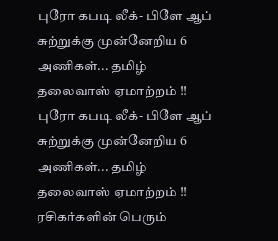புரோ கபடி லீக்- பிளே ஆப் சுற்றுக்கு முன்னேறிய 6 அணிகள்... தமிழ் தலைவாஸ் ஏமாற்றம் !!
புரோ கபடி லீக்- பிளே ஆப் சுற்றுக்கு முன்னேறிய 6 அணிகள்... தமிழ் தலைவாஸ் ஏமாற்றம் !!
ரசிகர்களின் பெரும்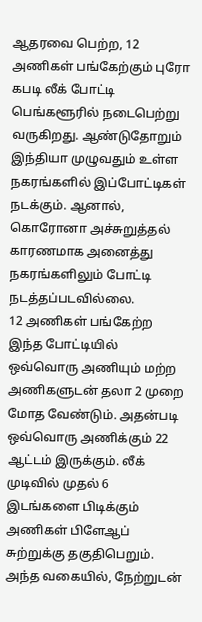ஆதரவை பெற்ற, 12 அணிகள் பங்கேற்கும் புரோ கபடி லீக் போட்டி பெங்களூரில் நடைபெற்று வருகிறது. ஆண்டுதோறும் இந்தியா முழுவதும் உள்ள நகரங்களில் இப்போட்டிகள் நடக்கும். ஆனால், கொரோனா அச்சுறுத்தல் காரணமாக அனைத்து நகரங்களிலும் போட்டி நடத்தப்படவில்லை.
12 அணிகள் பங்கேற்ற இந்த போட்டியில் ஒவ்வொரு அணியும் மற்ற அணிகளுடன் தலா 2 முறை மோத வேண்டும். அதன்படி ஒவ்வொரு அணிக்கும் 22 ஆட்டம் இருக்கும். லீக் முடிவில் முதல் 6 இடங்களை பிடிக்கும் அணிகள் பிளேஆப் சுற்றுக்கு தகுதிபெறும்.
அந்த வகையில், நேற்றுடன்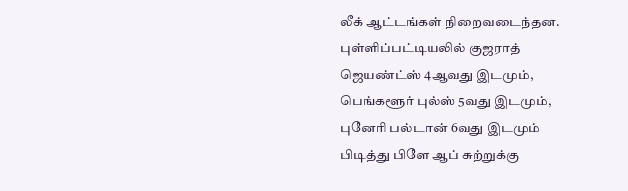லீக் ஆட்டங்கள் நிறைவடைந்தன. புள்ளிப்பட்டியலில் குஜராத் ஜெயண்ட்ஸ் 4ஆவது இடமும், பெங்களூர் புல்ஸ் 5வது இடமும், புனேரி பல்டான் 6வது இடமும் பிடித்து பிளே ஆப் சுற்றுக்கு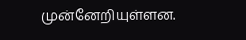முன்னேறியுள்ளன.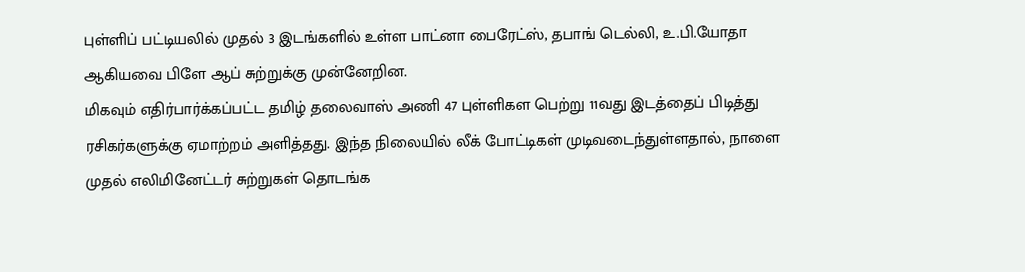புள்ளிப் பட்டியலில் முதல் 3 இடங்களில் உள்ள பாட்னா பைரேட்ஸ், தபாங் டெல்லி, உ.பி.யோதா ஆகியவை பிளே ஆப் சுற்றுக்கு முன்னேறின.
மிகவும் எதிர்பார்க்கப்பட்ட தமிழ் தலைவாஸ் அணி 47 புள்ளிகள பெற்று 11வது இடத்தைப் பிடித்து ரசிகர்களுக்கு ஏமாற்றம் அளித்தது. இந்த நிலையில் லீக் போட்டிகள் முடிவடைந்துள்ளதால், நாளை முதல் எலிமினேட்டர் சுற்றுகள் தொடங்க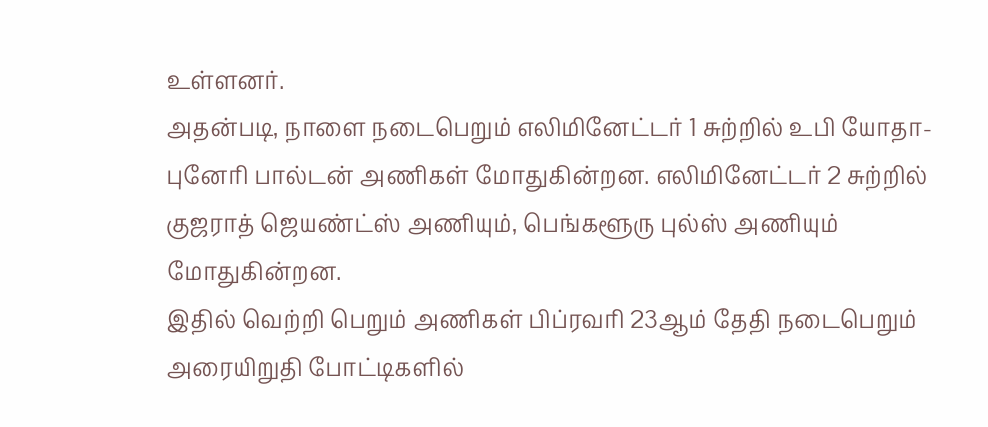உள்ளனர்.
அதன்படி, நாளை நடைபெறும் எலிமினேட்டர் 1 சுற்றில் உபி யோதா- புனேரி பால்டன் அணிகள் மோதுகின்றன. எலிமினேட்டர் 2 சுற்றில் குஜராத் ஜெயண்ட்ஸ் அணியும், பெங்களூரு புல்ஸ் அணியும் மோதுகின்றன.
இதில் வெற்றி பெறும் அணிகள் பிப்ரவரி 23ஆம் தேதி நடைபெறும் அரையிறுதி போட்டிகளில்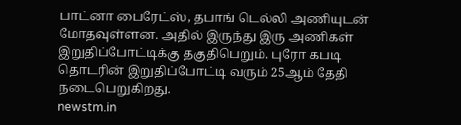பாட்னா பைரேட்ஸ், தபாங் டெல்லி அணியுடன் மோதவுள்ளன. அதில் இருந்து இரு அணிகள் இறுதிப்போட்டிக்கு தகுதிபெறும். புரோ கபடி தொடரின் இறுதிப்போட்டி வரும் 25ஆம் தேதி நடைபெறுகிறது.
newstm.in